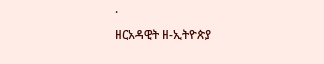·
ዘርአዳዊት ዘ-ኢትዮጵያ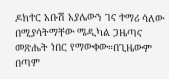ዶክተር አቡሽ አያሌውን ገና ተማሪ ሳለው በሚያሳትማቸው ሜዲካል ጋዜጣና መጽሔት ነበር የማውቀው።በጊዜውም በጣም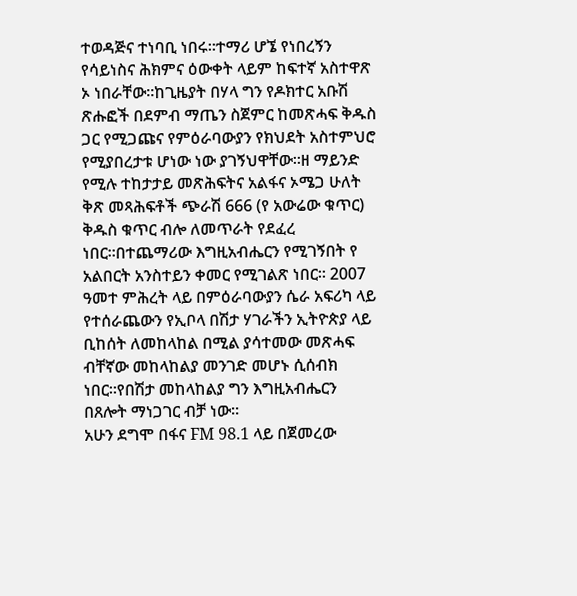ተወዳጅና ተነባቢ ነበሩ።ተማሪ ሆኜ የነበረኝን የሳይነስና ሕክምና ዕውቀት ላይም ከፍተኛ አስተዋጽ ኦ ነበራቸው።ከጊዜያት በሃላ ግን የዶክተር አቡሽ ጽሑፎች በደምብ ማጤን ስጀምር ከመጽሓፍ ቅዱስ ጋር የሚጋጩና የምዕራባውያን የክህደት አስተምህሮ የሚያበረታቱ ሆነው ነው ያገኝህዋቸው።ዘ ማይንድ የሚሉ ተከታታይ መጽሕፍትና አልፋና ኦሜጋ ሁለት ቅጽ መጻሕፍቶች ጭራሽ 666 (የ አውሬው ቁጥር) ቅዱስ ቁጥር ብሎ ለመጥራት የደፈረ ነበር።በተጨማሪው እግዚአብሔርን የሚገኝበት የ አልበርት አንስተይን ቀመር የሚገልጽ ነበር። 2007 ዓመተ ምሕረት ላይ በምዕራባውያን ሴራ አፍሪካ ላይ የተሰራጨውን የኢቦላ በሽታ ሃገራችን ኢትዮጵያ ላይ ቢከሰት ለመከላከል በሚል ያሳተመው መጽሓፍ ብቸኛው መከላከልያ መንገድ መሆኑ ሲሰብክ ነበር።የበሽታ መከላከልያ ግን እግዚአብሔርን በጸሎት ማነጋገር ብቻ ነው።
አሁን ደግሞ በፋና FM 98.1 ላይ በጀመረው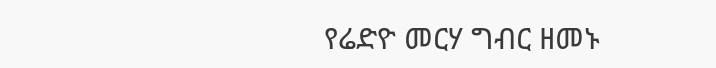የሬድዮ መርሃ ግብር ዘመኑ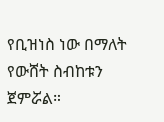የቢዝነስ ነው በማለት የውሸት ስብከቱን ጀምሯል።